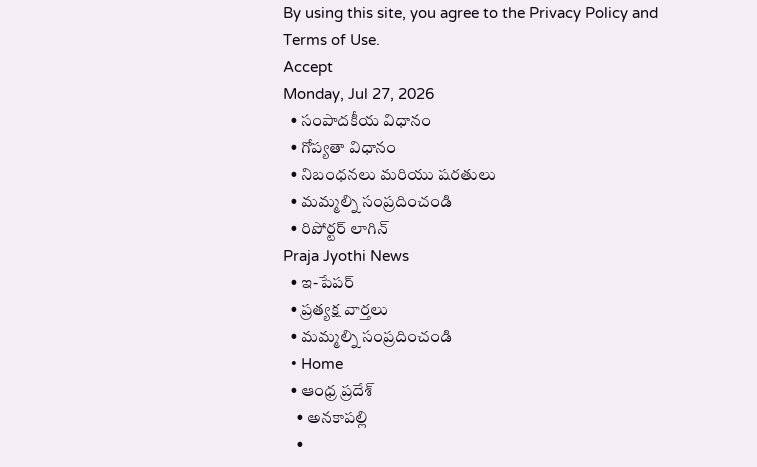By using this site, you agree to the Privacy Policy and Terms of Use.
Accept
Monday, Jul 27, 2026
  • సంపాదకీయ విధానం
  • గోప్యతా విధానం
  • నిబంధనలు మరియు షరతులు
  • మమ్మల్ని సంప్రదించండి
  • రిపోర్టర్ లాగిన్
Praja Jyothi News
  • ఇ-పేపర్
  • ప్రత్యక్ష వార్తలు
  • మమ్మల్ని సంప్రదించండి
  • Home
  • ఆంధ్ర ప్రదేశ్
    • అనకాపల్లి
    •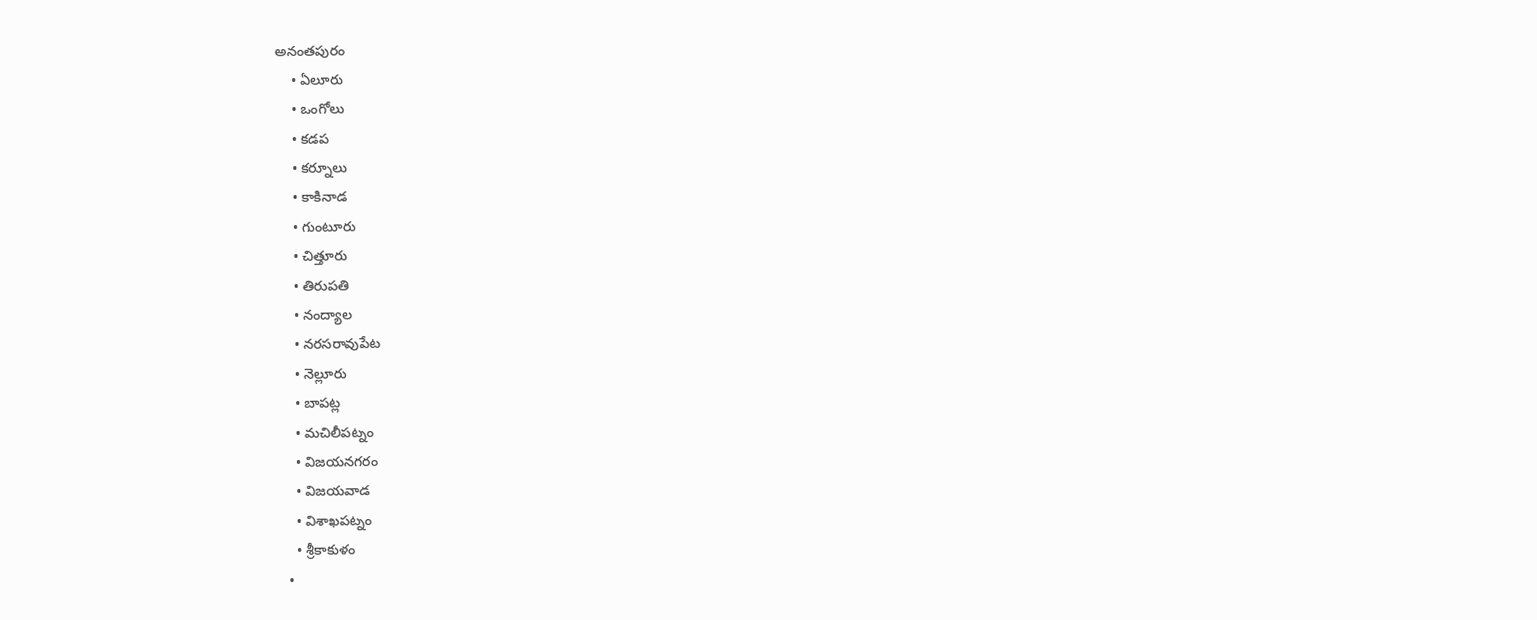అనంతపురం
    • ఏలూరు
    • ఒంగోలు
    • కడప
    • కర్నూలు
    • కాకినాడ
    • గుంటూరు
    • చిత్తూరు
    • తిరుపతి
    • నంద్యాల
    • నరసరావుపేట
    • నెల్లూరు
    • బాపట్ల
    • మచిలీపట్నం
    • విజయనగరం
    • విజయవాడ
    • విశాఖపట్నం
    • శ్రీకాకుళం
  •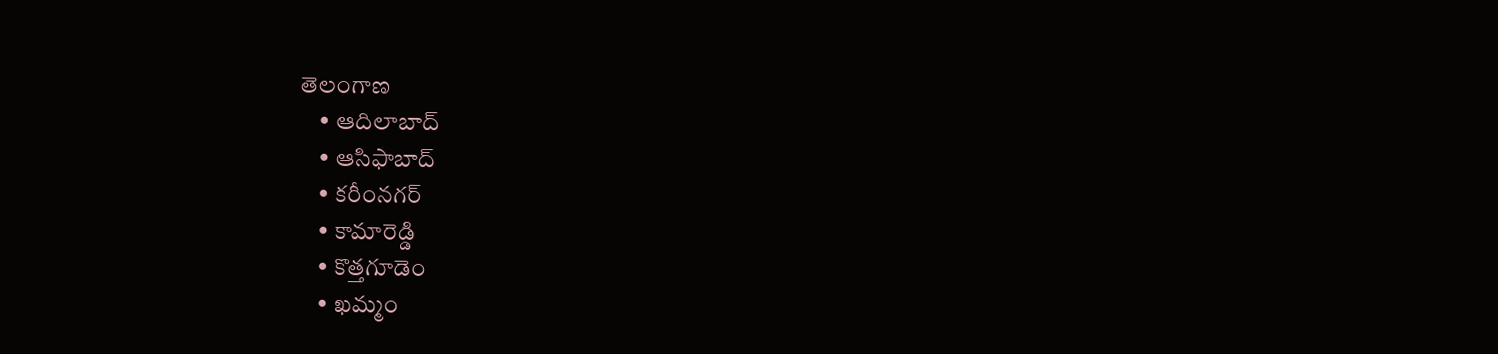తెలంగాణ
    • ఆదిలాబాద్
    • ఆసిఫాబాద్
    • కరీంనగర్
    • కామారెడ్డి
    • కొత్తగూడెం
    • ఖమ్మం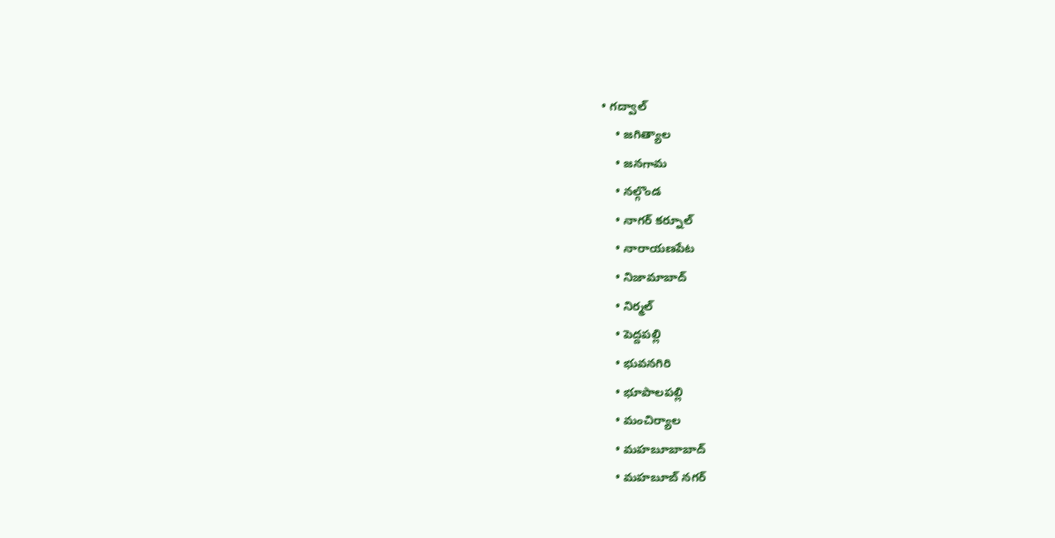• గద్వాల్
    • జగిత్యాల
    • జనగామ
    • నల్గొండ
    • నాగర్ కర్నూల్
    • నారాయణపేట
    • నిజామాబాద్
    • నిర్మల్
    • పెద్దపల్లి
    • భువనగిరి
    • భూపాలపల్లి
    • మంచిర్యాల
    • మహబూబాబాద్
    • మహబూబ్ నగర్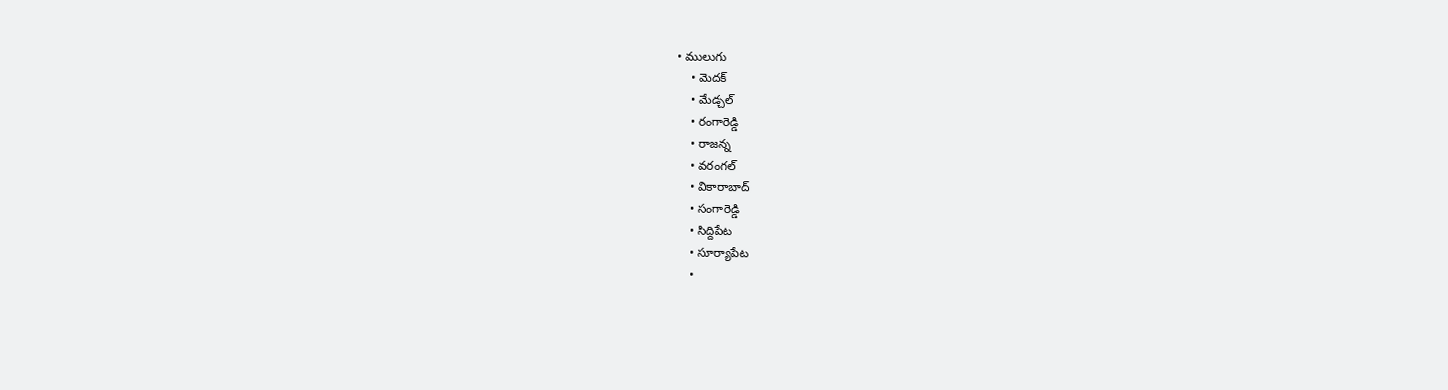• ములుగు
    • మెదక్
    • మేడ్చల్
    • రంగారెడ్డి
    • రాజన్న
    • వరంగల్
    • వికారాబాద్
    • సంగారెడ్డి
    • సిద్దిపేట
    • సూర్యాపేట
    •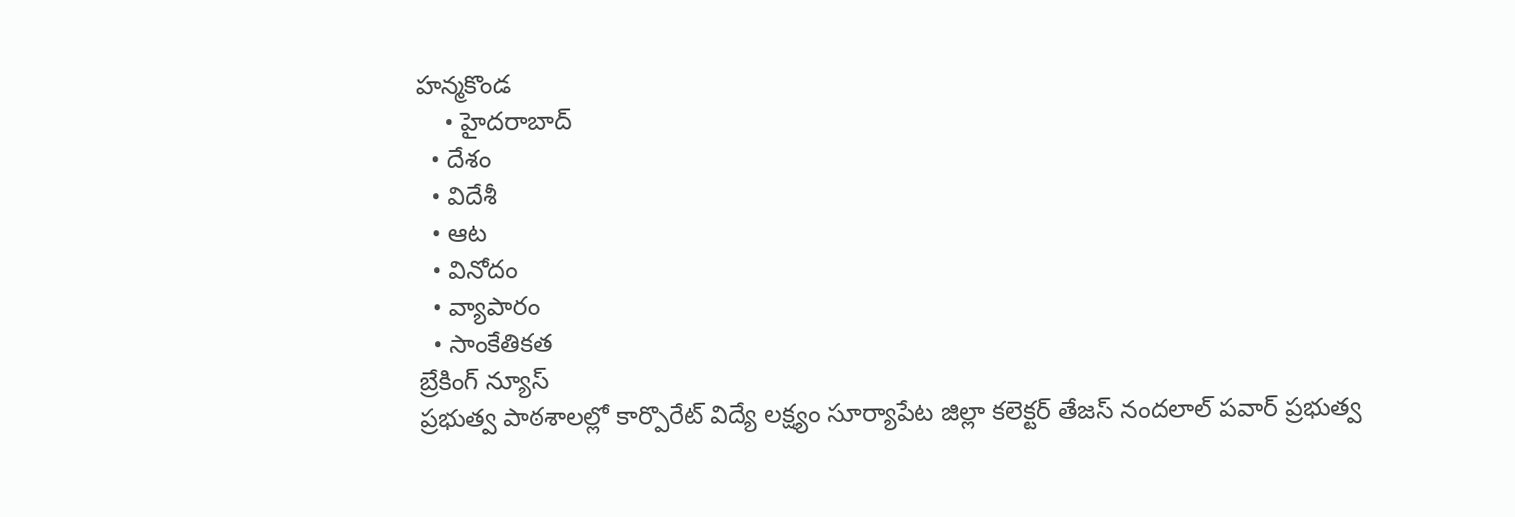హన్మకొండ
    • హైదరాబాద్
  • దేశం
  • విదేశీ
  • ఆట
  • వినోదం
  • వ్యాపారం
  • సాంకేతికత
బ్రేకింగ్ న్యూస్
ప్రభుత్వ పాఠశాలల్లో కార్పొరేట్ విద్యే లక్ష్యం సూర్యాపేట జిల్లా కలెక్టర్ తేజస్ నందలాల్ పవార్ ప్రభుత్వ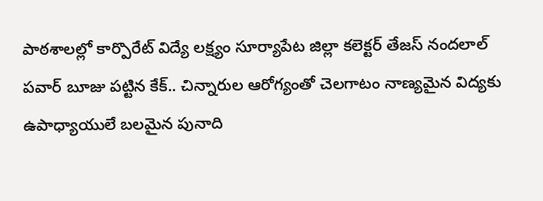పాఠశాలల్లో కార్పొరేట్ విద్యే లక్ష్యం సూర్యాపేట జిల్లా కలెక్టర్ తేజస్ నందలాల్ పవార్ బూజు పట్టిన కేక్.. చిన్నారుల ఆరోగ్యంతో చెలగాటం నాణ్యమైన విద్యకు ఉపాధ్యాయులే బలమైన పునాది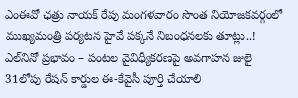ఎంఈవో ఛత్రు నాయక్ రేపు మంగళవారం సొంత నియోజకవర్గంలో ముఖ్యమంత్రి పర్యటన హైవే పక్కనే నిబంధనలకు తూట్లు..! ఎల్‌నినో ప్రభావం – పంటల వైవిధ్యీకరణపై అవగాహన జులై 31లోపు రేషన్ కార్డుల ఈ-కేవైసీ పూర్తి చేయాలి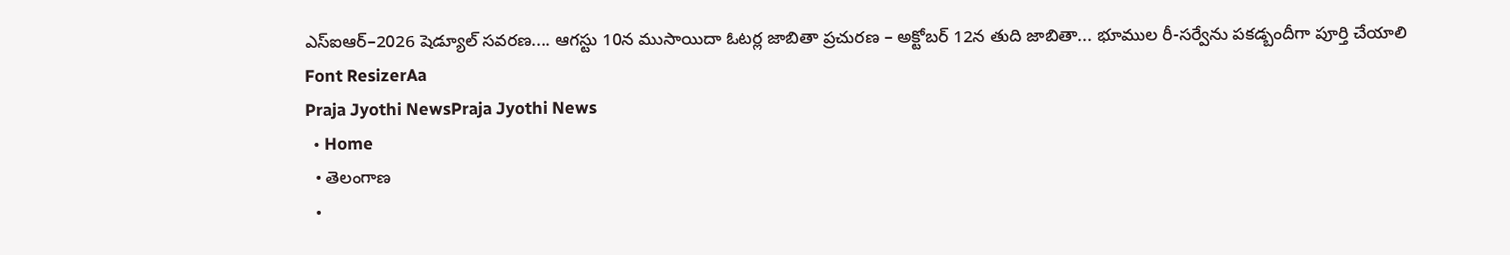ఎస్‌ఐఆర్–2026 షెడ్యూల్ సవరణ.... ఆగస్టు 10న ముసాయిదా ఓటర్ల జాబితా ప్రచురణ – అక్టోబర్ 12న తుది జాబితా... భూముల రీ-సర్వేను పకడ్బందీగా పూర్తి చేయాలి
Font ResizerAa
Praja Jyothi NewsPraja Jyothi News
  • Home
  • తెలంగాణ
  •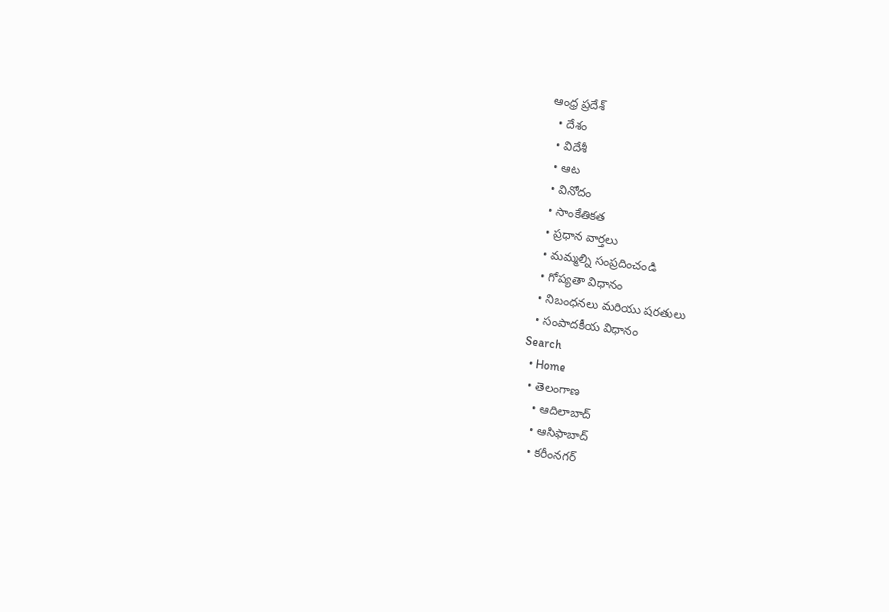ఆంధ్ర ప్రదేశ్
  • దేశం
  • విదేశీ
  • ఆట
  • వినోదం
  • సాంకేతికత
  • ప్రధాన వార్తలు
  • మమ్మల్ని సంప్రదించండి
  • గోప్యతా విధానం
  • నిబంధనలు మరియు షరతులు
  • సంపాదకీయ విధానం
Search
  • Home
  • తెలంగాణ
    • ఆదిలాబాద్
    • ఆసిఫాబాద్
    • కరీంనగర్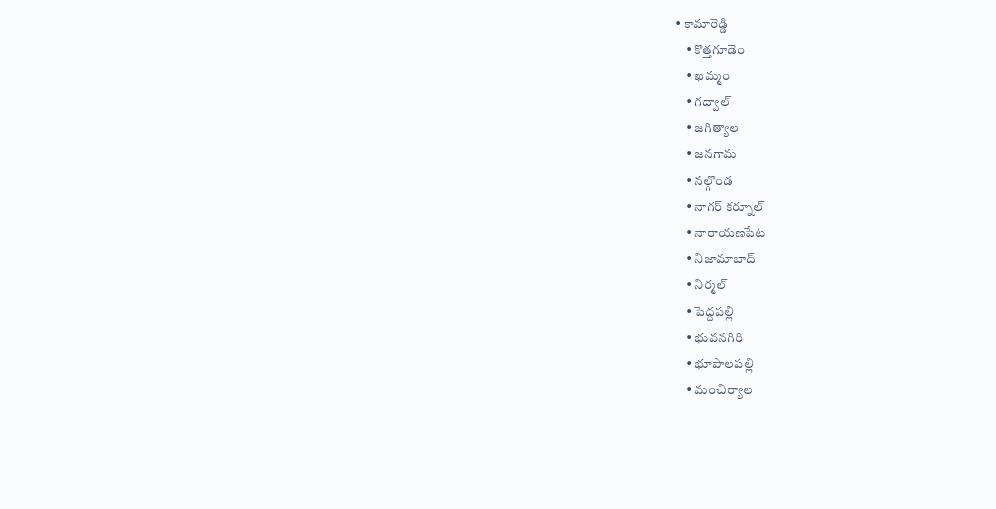• కామారెడ్డి
    • కొత్తగూడెం
    • ఖమ్మం
    • గద్వాల్
    • జగిత్యాల
    • జనగామ
    • నల్గొండ
    • నాగర్ కర్నూల్
    • నారాయణపేట
    • నిజామాబాద్
    • నిర్మల్
    • పెద్దపల్లి
    • భువనగిరి
    • భూపాలపల్లి
    • మంచిర్యాల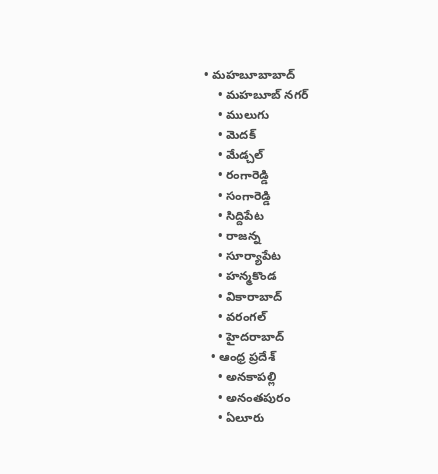• మహబూబాబాద్
    • మహబూబ్ నగర్
    • ములుగు
    • మెదక్
    • మేడ్చల్
    • రంగారెడ్డి
    • సంగారెడ్డి
    • సిద్దిపేట
    • రాజన్న
    • సూర్యాపేట
    • హన్మకొండ
    • వికారాబాద్
    • వరంగల్
    • హైదరాబాద్
  • ఆంధ్ర ప్రదేశ్
    • అనకాపల్లి
    • అనంతపురం
    • ఏలూరు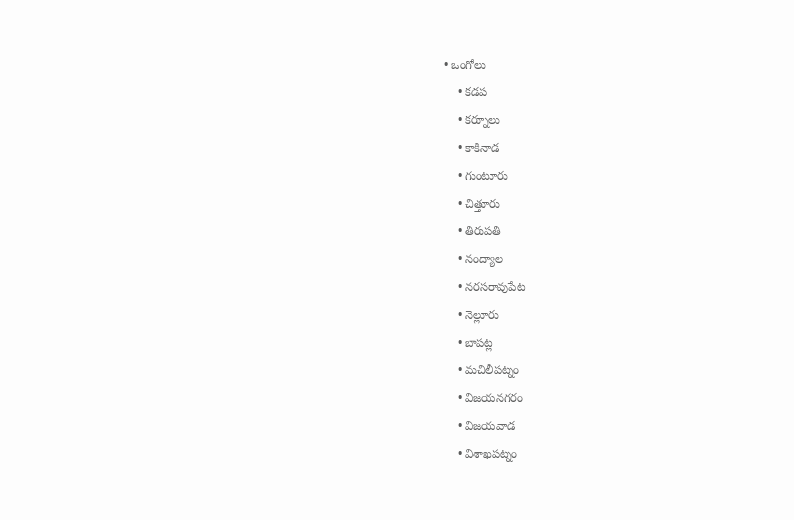• ఒంగోలు
    • కడప
    • కర్నూలు
    • కాకినాడ
    • గుంటూరు
    • చిత్తూరు
    • తిరుపతి
    • నంద్యాల
    • నరసరావుపేట
    • నెల్లూరు
    • బాపట్ల
    • మచిలీపట్నం
    • విజయనగరం
    • విజయవాడ
    • విశాఖపట్నం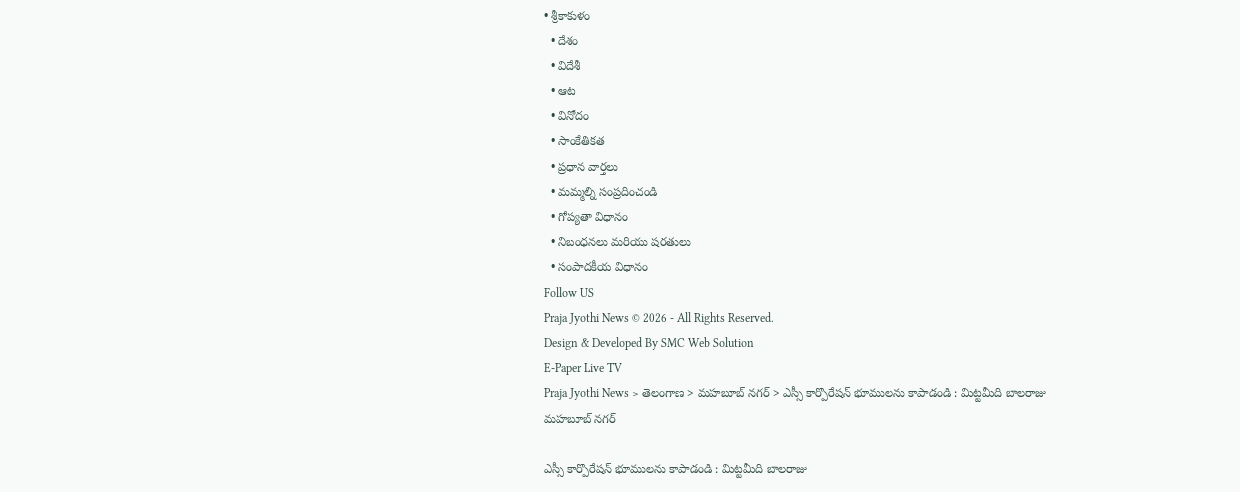• శ్రీకాకుళం
  • దేశం
  • విదేశీ
  • ఆట
  • వినోదం
  • సాంకేతికత
  • ప్రధాన వార్తలు
  • మమ్మల్ని సంప్రదించండి
  • గోప్యతా విధానం
  • నిబంధనలు మరియు షరతులు
  • సంపాదకీయ విధానం
Follow US
Praja Jyothi News © 2026 - All Rights Reserved.
Design & Developed By SMC Web Solution
E-Paper Live TV
Praja Jyothi News > తెలంగాణ > మహబూబ్ నగర్ > ఎస్సీ కార్పొరేషన్ భూములను కాపాడండి : మిట్టమీది బాలరాజు
మహబూబ్ నగర్

ఎస్సీ కార్పొరేషన్ భూములను కాపాడండి : మిట్టమీది బాలరాజు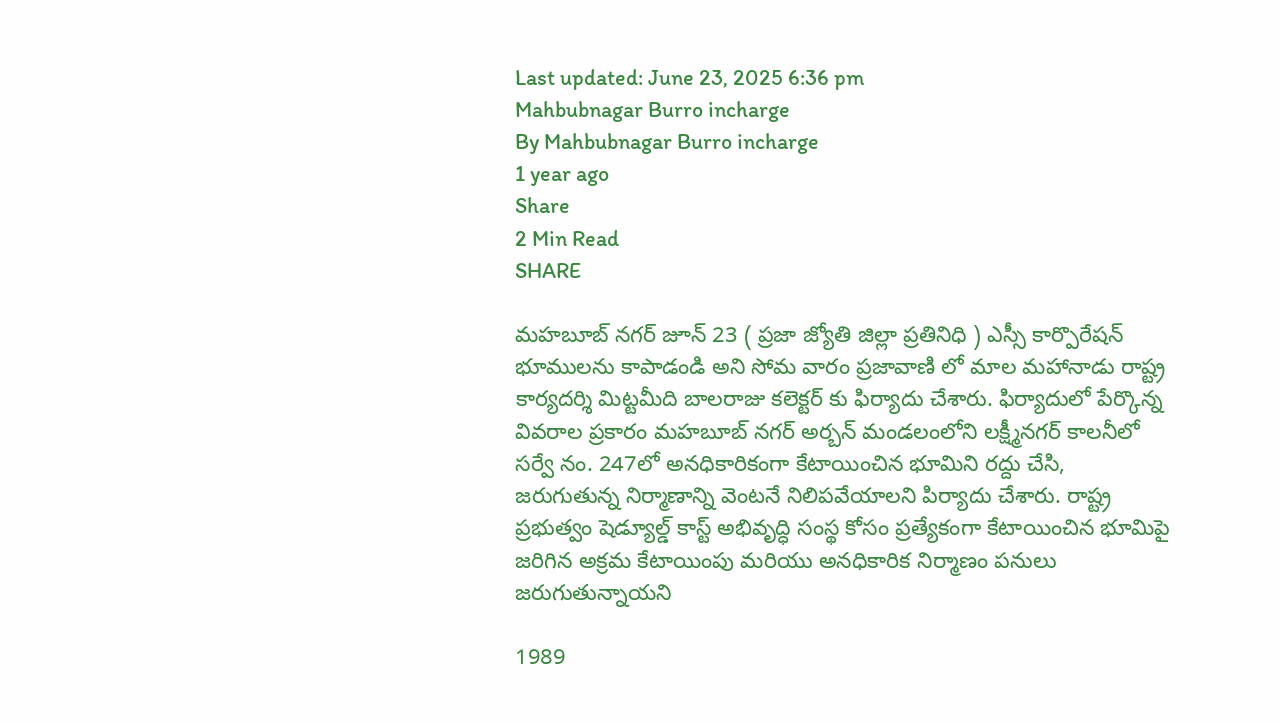Last updated: June 23, 2025 6:36 pm
Mahbubnagar Burro incharge
By Mahbubnagar Burro incharge
1 year ago
Share
2 Min Read
SHARE

మహబూబ్ నగర్ జూన్ 23 ( ప్రజా జ్యోతి జిల్లా ప్రతినిధి ) ఎస్సీ కార్పొరేషన్ భూములను కాపాడండి అని సోమ వారం ప్రజావాణి లో మాల మహానాడు రాష్ట్ర కార్యదర్శి మిట్టమీది బాలరాజు కలెక్టర్ కు ఫిర్యాదు చేశారు. ఫిర్యాదులో పేర్కొన్న వివరాల ప్రకారం మహబూబ్ నగర్ అర్బన్ మండలంలోని లక్ష్మీనగర్ కాలనీలో సర్వే నం. 247లో అనధికారికంగా కేటాయించిన భూమిని రద్దు చేసి, జరుగుతున్న నిర్మాణాన్ని వెంటనే నిలిపవేయాలని పిర్యాదు చేశారు. రాష్ట్ర ప్రభుత్వం షెడ్యూల్డ్ కాస్ట్ అభివృద్ధి సంస్థ కోసం ప్రత్యేకంగా కేటాయించిన భూమిపై జరిగిన అక్రమ కేటాయింపు మరియు అనధికారిక నిర్మాణం పనులు జరుగుతున్నాయని

1989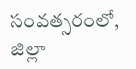సంవత్సరంలో, జిల్లా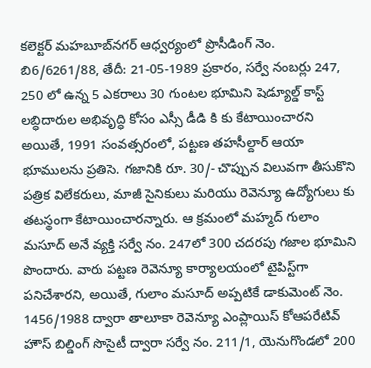కలెక్టర్ మహబూబ్‌నగర్ ఆధ్వర్యంలో ప్రొసీడింగ్ నెం. బి6/6261/88, తేదీ: 21-05-1989 ప్రకారం, సర్వే నంబర్లు 247, 250 లో ఉన్న 5 ఎకరాలు 30 గుంటల భూమిని షెడ్యూల్డ్ కాస్ట్ లబ్ధిదారుల అభివృద్ధి కోసం ఎస్సీ డీడి కి కు కేటాయించారని అయితే, 1991 సంవత్సరంలో, పట్టణ తహసీల్దార్ ఆయా భూములను ప్రతిసె. గజానికి రూ. 30/- చొప్పున విలువగా తీసుకొని పత్రిక విలేకరులు, మాజీ సైనికులు మరియు రెవెన్యూ ఉద్యోగులు కు తటస్థంగా కేటాయించారన్నారు. ఆ క్రమంలో మహ్మద్ గులాం మసూద్ అనే వ్యక్తి సర్వే నం. 247లో 300 చదరపు గజాల భూమిని పొందారు. వారు పట్టణ రెవెన్యూ కార్యాలయంలో టైపిస్ట్‌గా పనిచేశారని, అయితే, గులాం మసూద్ అప్పటికే డాకుమెంట్ నెం. 1456/1988 ద్వారా తాలూకా రెవెన్యూ ఎంప్లాయిస్ కోఆపరేటివ్ హౌస్ బిల్డింగ్ సొసైటీ ద్వారా సర్వే నం. 211/1, యెనుగొండలో 200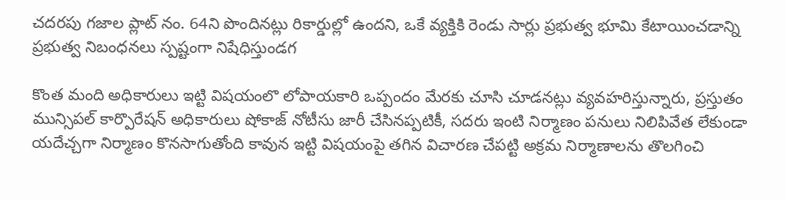చదరపు గజాల ప్లాట్ నం. 64ని పొందినట్లు రికార్డుల్లో ఉందని, ఒకే వ్యక్తికి రెండు సార్లు ప్రభుత్వ భూమి కేటాయించడాన్ని ప్రభుత్వ నిబంధనలు స్పష్టంగా నిషేధిస్తుండగ

కొంత మంది అధికారులు ఇట్టి విషయంలొ లోపాయకారి ఒప్పందం మేరకు చూసి చూడనట్లు వ్యవహరిస్తున్నారు, ప్రస్తుతం మున్సిపల్ కార్పొరేషన్ అధికారులు షోకాజ్ నోటీసు జారీ చేసినప్పటికీ, సదరు ఇంటి నిర్మాణం పనులు నిలిపివేత లేకుండా యదేచ్చగా నిర్మాణం కొనసాగుతోంది కావున ఇట్టి విషయంపై తగిన విచారణ చేపట్టి అక్రమ నిర్మాణాలను తొలగించి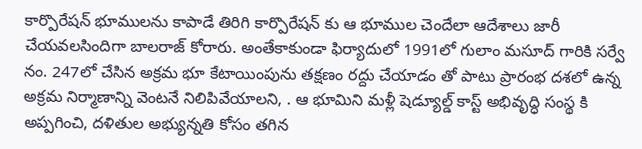కార్పొరేషన్ భూములను కాపాడే తిరిగి కార్పొరేషన్ కు ఆ భూముల చెందేలా ఆదేశాలు జారీ చేయవలసిందిగా బాలరాజ్ కోరారు. అంతేకాకుండా ఫిర్యాదులో 1991లో గులాం మసూద్ గారికి సర్వే నం. 247లో చేసిన అక్రమ భూ కేటాయింపును తక్షణం రద్దు చేయాడం తో పాటు ప్రారంభ దశలో ఉన్న అక్రమ నిర్మాణాన్ని వెంటనే నిలిపివేయాలని, . ఆ భూమిని మళ్లీ షెడ్యూల్డ్ కాస్ట్ అభివృద్ధి సంస్థ కి అప్పగించి, దళితుల అభ్యున్నతి కోసం తగిన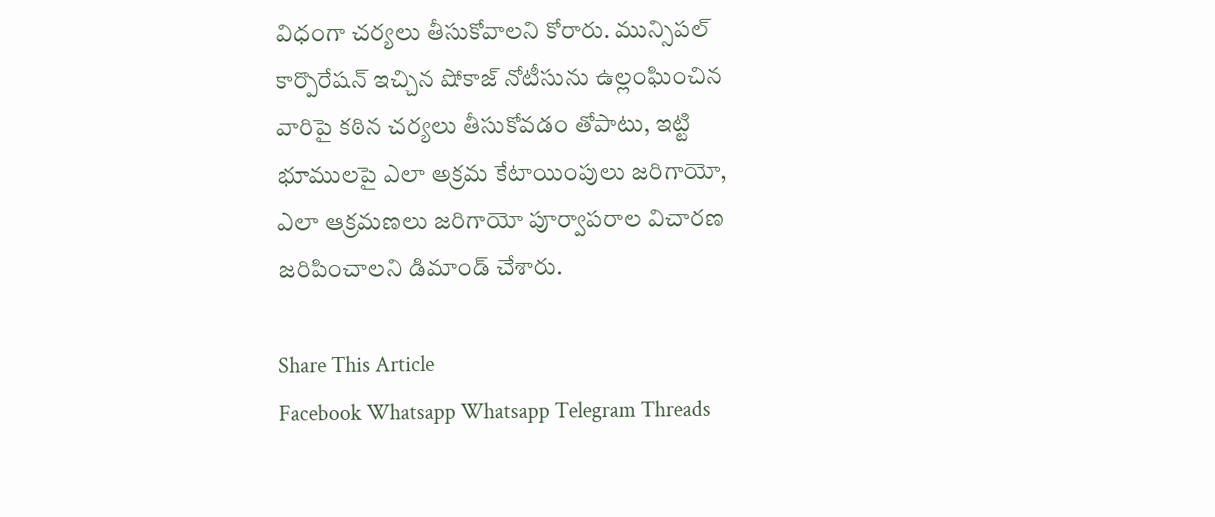విధంగా చర్యలు తీసుకోవాలని కోరారు. మున్సిపల్ కార్పొరేషన్ ఇచ్చిన షోకాజ్ నోటీసును ఉల్లంఘించిన వారిపై కఠిన చర్యలు తీసుకోవడం తోపాటు, ఇట్టి భూములపై ఎలా అక్రమ కేటాయింపులు జరిగాయో, ఎలా ఆక్రమణలు జరిగాయో పూర్వాపరాల విచారణ జరిపించాలని డిమాండ్ చేశారు.

Share This Article
Facebook Whatsapp Whatsapp Telegram Threads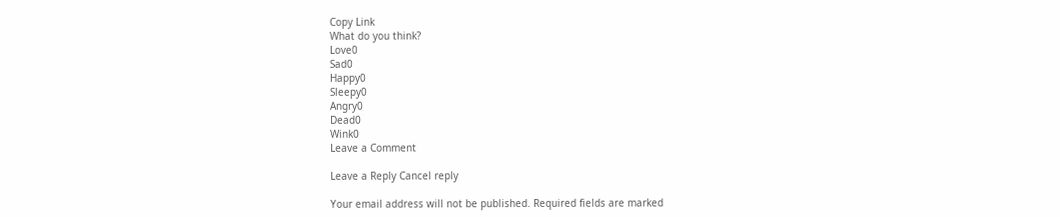Copy Link
What do you think?
Love0
Sad0
Happy0
Sleepy0
Angry0
Dead0
Wink0
Leave a Comment

Leave a Reply Cancel reply

Your email address will not be published. Required fields are marked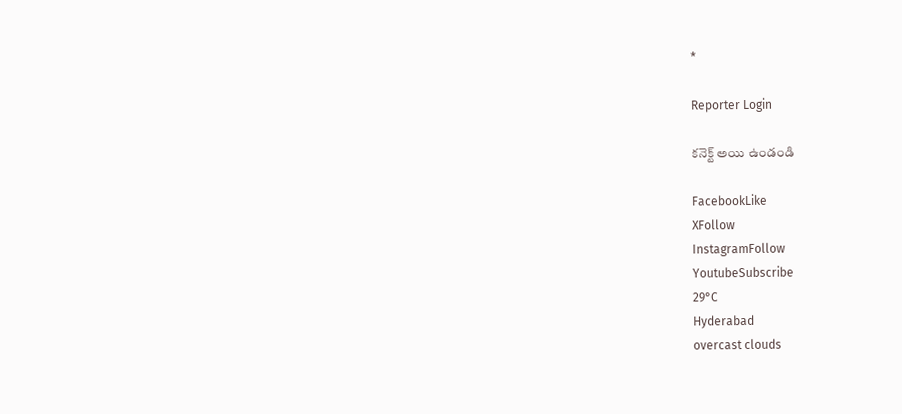*

Reporter Login

కనెక్ట్ అయి ఉండండి

FacebookLike
XFollow
InstagramFollow
YoutubeSubscribe
29°C
Hyderabad
overcast clouds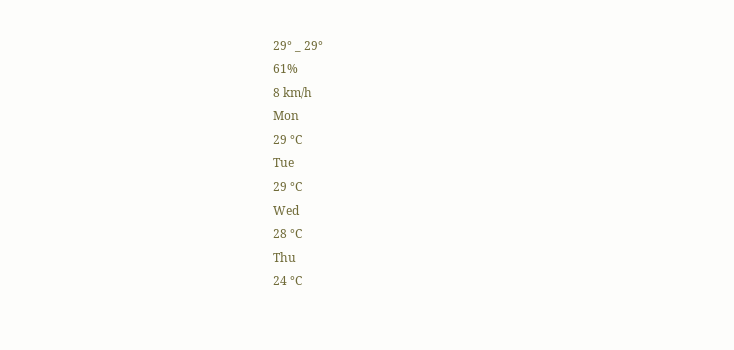29° _ 29°
61%
8 km/h
Mon
29 °C
Tue
29 °C
Wed
28 °C
Thu
24 °C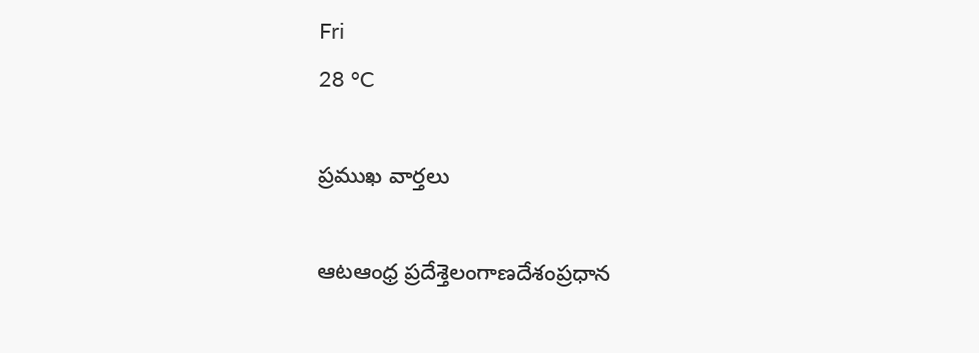Fri
28 °C

ప్రముఖ వార్తలు

ఆటఆంధ్ర ప్రదేశ్తెలంగాణదేశంప్రధాన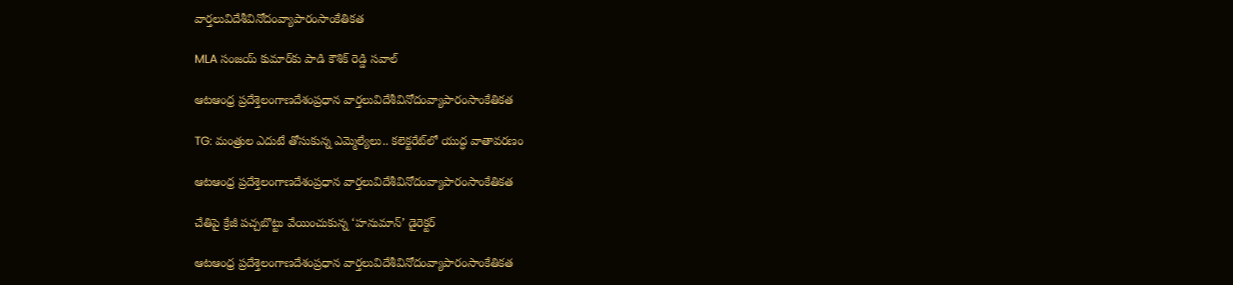వార్తలువిదేశీవినోదంవ్యాపారంసాంకేతికత

MLA సంజయ్ కుమార్‌కు పాడి కౌశిక్ రెడ్డి సవాల్

ఆటఆంధ్ర ప్రదేశ్తెలంగాణదేశంప్రధాన వార్తలువిదేశీవినోదంవ్యాపారంసాంకేతికత

TG: మంత్రుల ఎదుటే తోసుకున్న ఎమ్మెల్యేలు.. కలెక్టరేట్‌లో యుద్ధ వాతావరణం

ఆటఆంధ్ర ప్రదేశ్తెలంగాణదేశంప్రధాన వార్తలువిదేశీవినోదంవ్యాపారంసాంకేతికత

చేతిపై క్రేజీ పచ్చబొట్టు వేయించుకున్న ‘హనుమాన్’ డైరెక్టర్

ఆటఆంధ్ర ప్రదేశ్తెలంగాణదేశంప్రధాన వార్తలువిదేశీవినోదంవ్యాపారంసాంకేతికత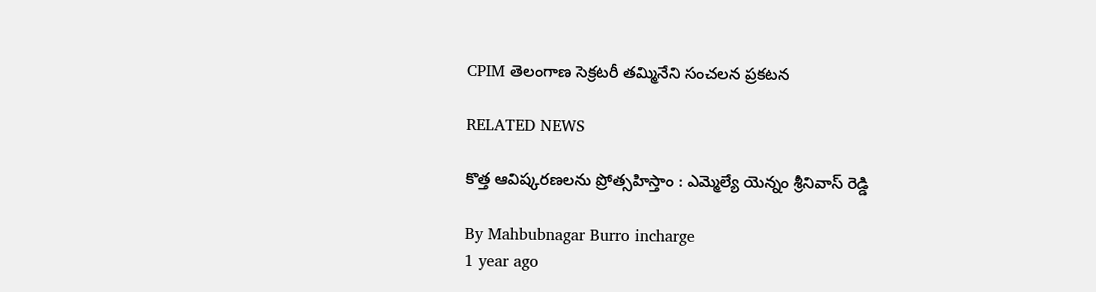CPIM తెలంగాణ సెక్రటరీ తమ్మినేని సంచలన ప్రకటన

RELATED NEWS

కొత్త ఆవిష్కరణలను ప్రోత్సహిస్తాం : ఎమ్మెల్యే యెన్నం శ్రీనివాస్ రెడ్డి

By Mahbubnagar Burro incharge
1 year ago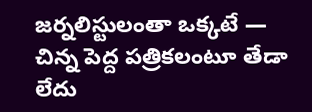జర్నలిస్టులంతా ఒక్కటే — చిన్న పెద్ద పత్రికలంటూ తేడా లేదు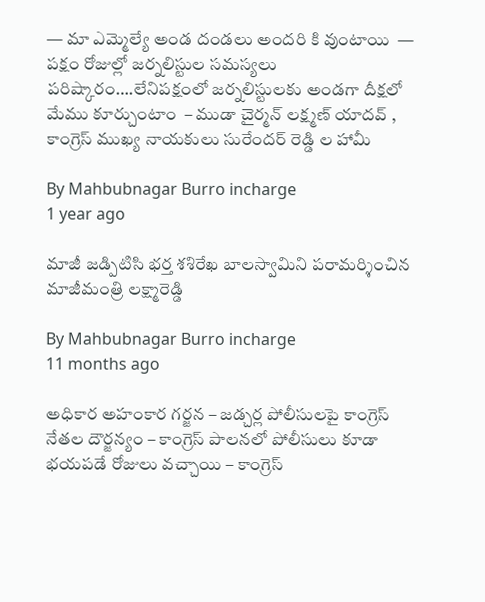— మా ఎమ్మెల్యే అండ దండలు అందరి కి వుంటాయి  — పక్షం రోజుల్లో జర్నలిస్టుల సమస్యలు పరిష్కారం….లేనిపక్షంలో జర్నలిస్టులకు అండగా దీక్షలో మేము కూర్చుంటాం  – ముడా చైర్మన్ లక్ష్మణ్ యాదవ్ , కాంగ్రెస్ ముఖ్య నాయకులు సురేందర్ రెడ్డి ల హామీ

By Mahbubnagar Burro incharge
1 year ago

మాజీ జడ్పిటిసి భర్త శశిరేఖ బాలస్వామిని పరామర్శించిన మాజీమంత్రి లక్ష్మారెడ్డి

By Mahbubnagar Burro incharge
11 months ago

అధికార అహంకార గర్జన – జడ్చర్ల పోలీసులపై కాంగ్రెస్ నేతల దౌర్జన్యం – కాంగ్రెస్ పాలనలో పోలీసులు కూడా భయపడే రోజులు వచ్చాయి – కాంగ్రెస్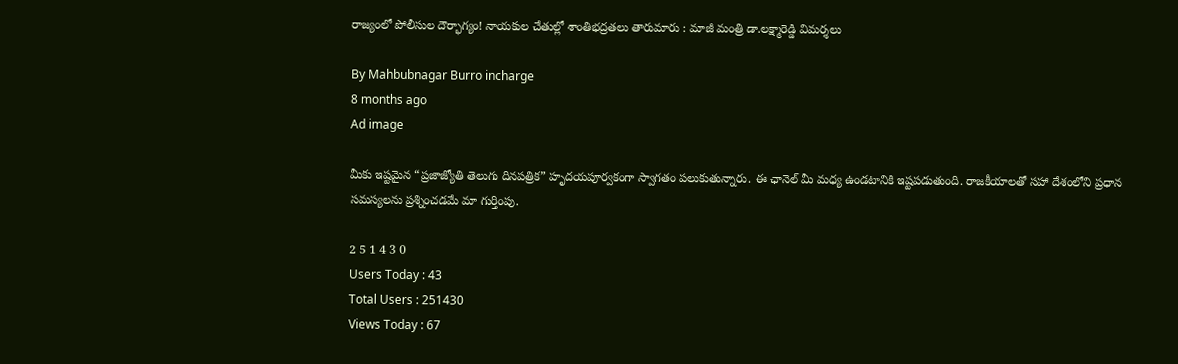రాజ్యంలో పోలీసుల దౌర్భాగ్యం! నాయకుల చేతుల్లో శాంతిభద్రతలు తారుమారు : మాజీ మంత్రి డా.లక్ష్మారెడ్డి విమర్శలు

By Mahbubnagar Burro incharge
8 months ago
Ad image

మీకు ఇష్టమైన “ప్రజాజ్యోతి తెలుగు దినపత్రిక” హృదయపూర్వకంగా స్వాగతం పలుకుతున్నారు. ఈ ఛానెల్ మీ మధ్య ఉండటానికి ఇష్టపడుతుంది. రాజకీయాలతో సహా దేశంలోని ప్రధాన సమస్యలను ప్రశ్నించడమే మా గుర్తింపు.

2 5 1 4 3 0
Users Today : 43
Total Users : 251430
Views Today : 67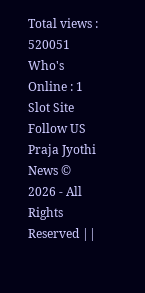Total views : 520051
Who's Online : 1
Slot Site
Follow US
Praja Jyothi News © 2026 - All Rights Reserved ||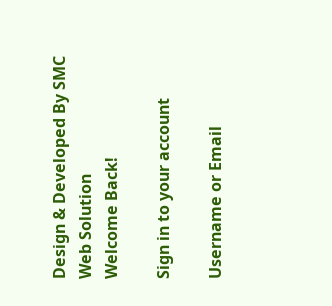Design & Developed By SMC Web Solution
Welcome Back!

Sign in to your account

Username or Email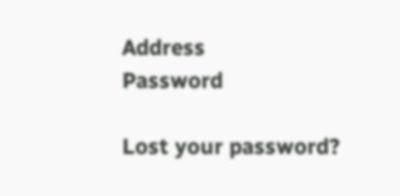Address
Password

Lost your password?